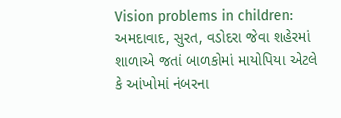Vision problems in children: અમદાવાદ, સુરત, વડોદરા જેવા શહેરમાં શાળાએ જતાં બાળકોમાં માયોપિયા એટલે કે આંખોમાં નંબરના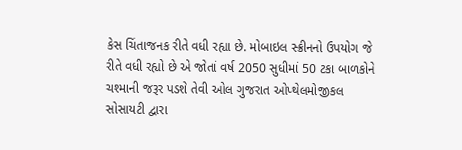કેસ ચિંતાજનક રીતે વધી રહ્યા છે. મોબાઇલ સ્ક્રીનનો ઉપયોગ જે રીતે વધી રહ્યો છે એ જોતાં વર્ષ 2050 સુધીમાં 50 ટકા બાળકોને ચશ્માની જરૂર પડશે તેવી ઓલ ગુજરાત ઓપ્થેલમોજીકલ સોસાયટી દ્વારા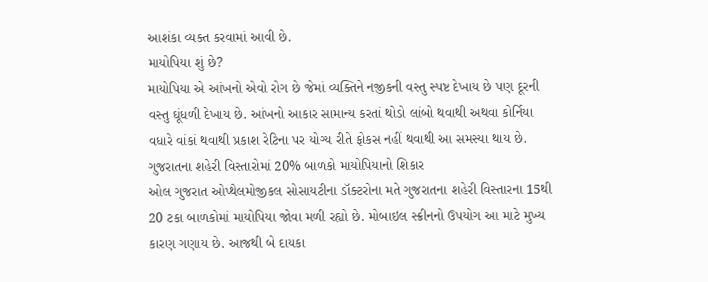આશંકા વ્યક્ત કરવામાં આવી છે.
માયોપિયા શું છે?
માયોપિયા એ આંખનો એવો રોગ છે જેમાં વ્યક્તિને નજીકની વસ્તુ સ્પષ્ટ દેખાય છે પણ દૂરની વસ્તુ ઘૂંધળી દેખાય છે. આંખનો આકાર સામાન્ય કરતાં થોડો લાંબો થવાથી અથવા કોર્નિયા વધારે વાંકાં થવાથી પ્રકાશ રેટિના પર યોગ્ય રીતે ફોકસ નહીં થવાથી આ સમસ્યા થાય છે.
ગુજરાતના શહેરી વિસ્તારોમાં 20% બાળકો માયોપિયાનો શિકાર
ઓલ ગુજરાત ઓપ્થેલમોજીકલ સોસાયટીના ડૉક્ટરોના મતે ગુજરાતના શહેરી વિસ્તારના 15થી 20 ટકા બાળકોમાં માયોપિયા જોવા મળી રહ્યો છે. મોબાઇલ સ્ક્રીનનો ઉપયોગ આ માટે મુખ્ય કારણ ગણાય છે. આજથી બે દાયકા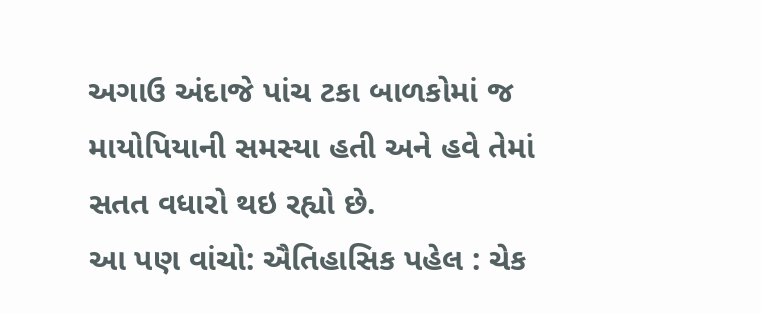અગાઉ અંદાજે પાંચ ટકા બાળકોમાં જ માયોપિયાની સમસ્યા હતી અને હવે તેમાં સતત વધારો થઇ રહ્યો છે.
આ પણ વાંચો: ઐતિહાસિક પહેલ : ચેક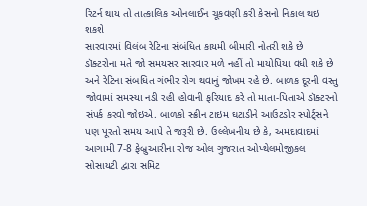રિટર્ન થાય તો તાત્કાલિક ઓનલાઈન ચૂકવણી કરી કેસનો નિકાલ થઇ શકશે
સારવારમાં વિલંબ રેટિના સંબંધિત કાયમી બીમારી નોતરી શકે છે
ડૉક્ટરોના મતે જો સમયસર સારવાર મળે નહીં તો માયોપિયા વધી શકે છે અને રેટિના સંબધિત ગંભીર રોગ થવાનું જોખમ રહે છે. બાળક દૂરની વસ્તુ જોવામાં સમસ્યા નડી રહી હોવાની ફરિયાદ કરે તો માતા-પિતાએ ડૉક્ટરનો સંપર્ક કરવો જોઇએ. બાળકો સ્ક્રીન ટાઇમ ઘટાડીને આઉટડોર સ્પોર્ટ્સને પણ પૂરતો સમય આપે તે જરૂરી છે. ઉલ્લેખનીય છે કે, અમદાવાદમાં આગામી 7-8 ફેબ્રુઆરીના રોજ ઓલ ગુજરાત ઓપ્થેલમોજીકલ સોસાયટી દ્વારા સમિટ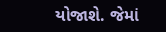યોજાશે. જેમાં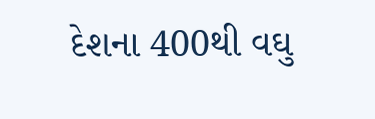દેશના 400થી વઘુ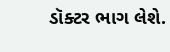ડૉક્ટર ભાગ લેશે.